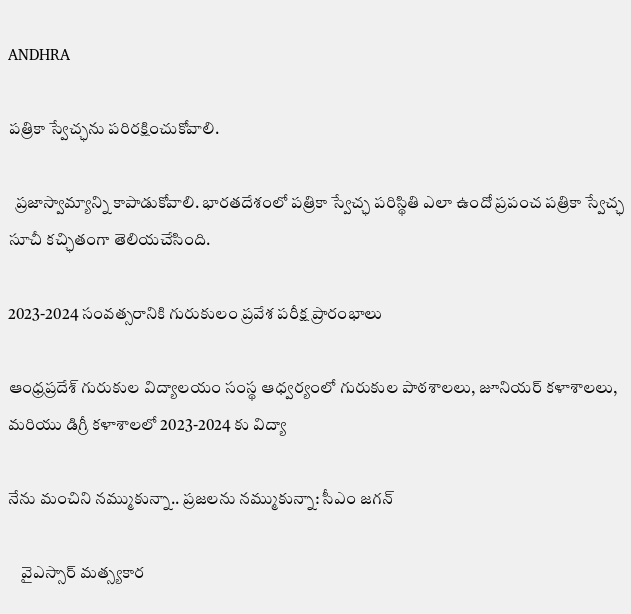ANDHRA

పత్రికా స్వేచ్ఛను పరిరక్షించుకోవాలి.

  ప్రజాస్వామ్యాన్ని కాపాడుకోవాలి. భారతదేశంలో పత్రికా స్వేచ్ఛ పరిస్థితి ఎలా ఉందో ప్రపంచ పత్రికా స్వేచ్ఛ సూచీ కచ్ఛితంగా తెలియచేసింది.

2023-2024 సంవత్సరానికి గురుకులం ప్రవేశ పరీక్ష ప్రారంభాలు

ఆంధ్రప్రదేశ్ గురుకుల విద్యాలయం సంస్థ ఆధ్వర్యంలో గురుకుల పాఠశాలలు, జూనియర్ కళాశాలలు, మరియు డిగ్రీ కళాశాలలో 2023-2024 కు విద్యా

నేను మంచిని నమ్ముకున్నా.. ప్రజలను నమ్ముకున్నా: సీఎం జగన్‌

    వైఎస్సార్‌ మత్స్యకార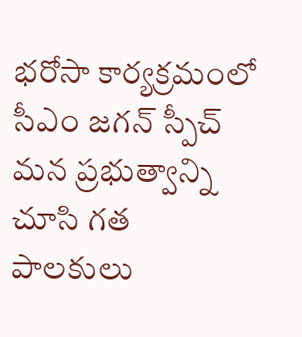భరోసా కార్యక్రమంలో సీఎం జగన్‌ స్పీచ్‌ మన ప్రభుత్వాన్ని చూసి గత పాలకులు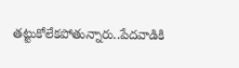తట్టుకోలేకపోతున్నారు..పేదవాడికి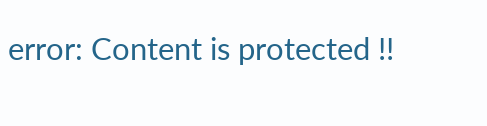error: Content is protected !!